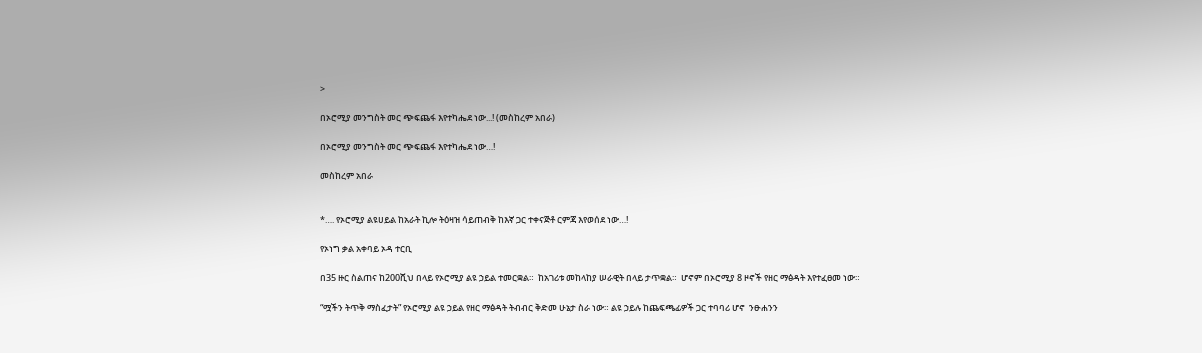>

በኦሮሚያ መንግስት መር ጭፍጨፋ እየተካሔደ ነው...! (መስከረም አበራ)

በኦሮሚያ መንግስት መር ጭፍጨፋ እየተካሔደ ነው…!

መስከረም አበራ


*…. የኦሮሚያ ልዩሀይል ከአራት ኪሎ ትዕዛዝ ሳይጠብቅ ከእኛ ጋር ተቀናጅቶ ርምጃ እየወሰደ ነው…!

የኦነግ ቃል አቀባይ ኦዳ ተርቢ

በ35 ዙር ስልጠና ከ200ሺህ በላይ የኦሮሚያ ልዩ ኃይል ተመርቋል።  ከአገሪቱ መከላከያ ሠራዊት በላይ ታጥቋል።  ሆኖም በኦሮሚያ 8 ዞኖች የዘር ማፅዳት እየተፈፀመ ነው።

“ሟችን ትጥቅ ማስፈታት” የኦሮሚያ ልዩ ኃይል የዘር ማፅዳት ትብብር ቅድመ ሁኔታ ስራ ነው። ልዩ ኃይሉ ከጨፍጫፊዎች ጋር ተባባሪ ሆኖ  ንፁሐንን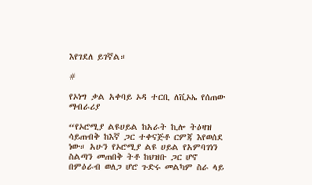እየገደለ ይገኛል።

#

የኦነግ ቃል አቀባይ ኦዳ ተርቢ ለቪኦኤ የሰጠው ማብራሪያ

“የኦሮሚያ ልዩሀይል ከአራት ኪሎ ትዕዛዝ ሳይጠብቅ ከእኛ ጋር ተቀናጅቶ ርምጃ እየወሰደ ነው። አሁን የኦሮሚያ ልዩ ሀይል የአምባገነን ስልጣን መጠበቅ ትቶ ከህዝቡ ጋር ሆኖ  በምዕራብ ወለጋ ሆሮ ጉድሩ መልካም ስራ ላይ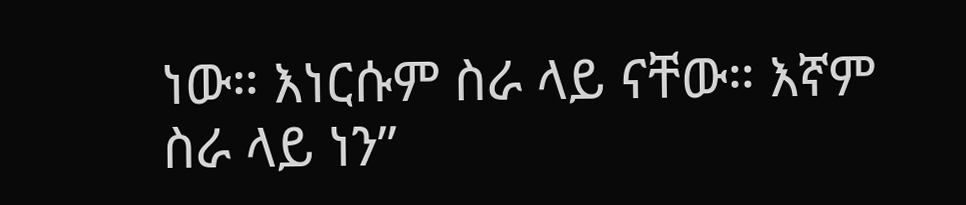ነው። እነርሱም ስራ ላይ ናቸው። እኛም ስራ ላይ ነን”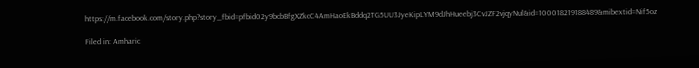https://m.facebook.com/story.php?story_fbid=pfbid02y9bcbBfgXZkcC4AmHaoEkBddq2TG5UU3JyeKipLYM9dJhHueebj3CvJZF2vjqyNul&id=100018219188489&mibextid=Nif5oz

Filed in: Amharic